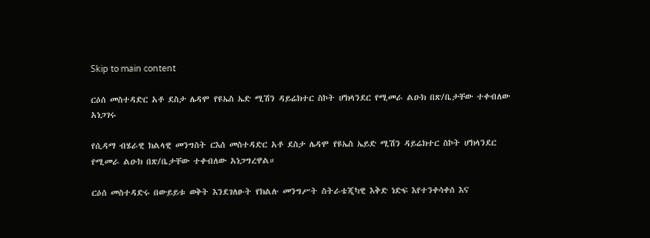Skip to main content

ርዕሰ መስተዳድር አቶ ደስታ ሌዳሞ የዩኤስ ኤድ ሚሽን ዳይሬክተር ስኮት ሆክላንደር የሚመራ ልዑክ በጽ/ቤታቸው ተቀብለው አነጋገሩ

የሲዳማ ብሄራዊ ክልላዊ መንግስት ርእሰ መስተዳድር አቶ ደስታ ሌዳሞ የዩኤስ ኤይድ ሚሽን ዳይሬክተር ስኮት ሆክላንደር የሚመራ ልዑክ በጽ/ቤታቸው ተቀብለው አነጋግረዋል።

ርዕሰ መስተዳድሩ በውይይቱ ወቅት እንደገለፁት የክልሉ መንግሥት ስትራቴጂካዊ እቅድ ነድፍ እየተንቀሳቀሰ እና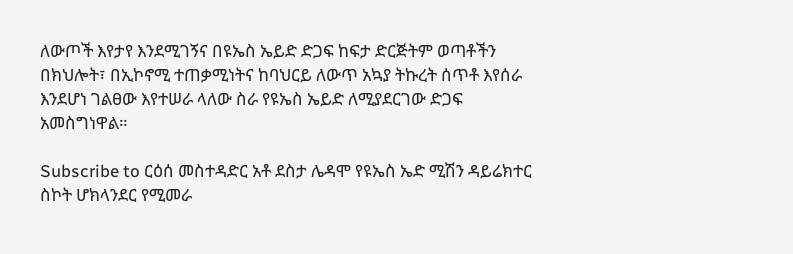ለውጦች እየታየ እንደሚገኝና በዩኤስ ኤይድ ድጋፍ ከፍታ ድርጅትም ወጣቶችን በክህሎት፣ በኢኮኖሚ ተጠቃሚነትና ከባህርይ ለውጥ አኳያ ትኩረት ሰጥቶ እየሰራ እንደሆነ ገልፀው እየተሠራ ላለው ስራ የዩኤስ ኤይድ ለሚያደርገው ድጋፍ አመስግነዋል።

Subscribe to ርዕሰ መስተዳድር አቶ ደስታ ሌዳሞ የዩኤስ ኤድ ሚሽን ዳይሬክተር ስኮት ሆክላንደር የሚመራ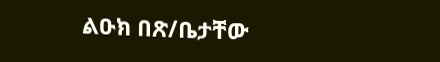ልዑክ በጽ/ቤታቸው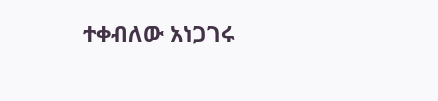ተቀብለው አነጋገሩ